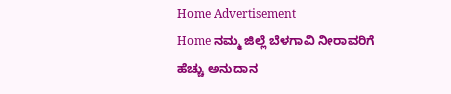Home Advertisement
Home ನಮ್ಮ ಜಿಲ್ಲೆ ಬೆಳಗಾವಿ ನೀರಾವರಿಗೆ ಹೆಚ್ಚು ಅನುದಾನ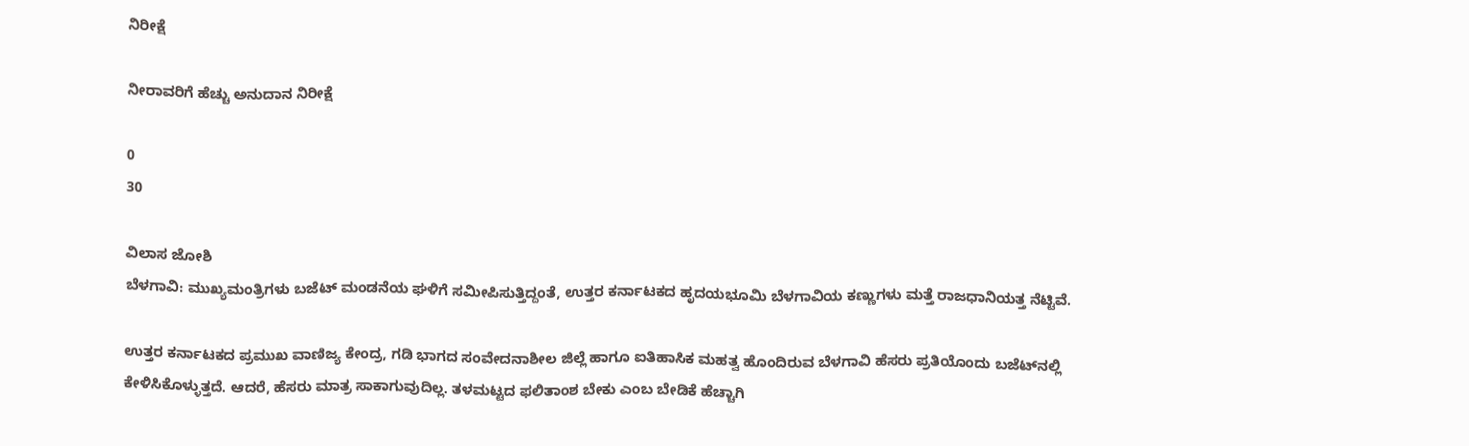ನಿರೀಕ್ಷೆ

ನೀರಾವರಿಗೆ ಹೆಚ್ಚು ಅನುದಾನ ನಿರೀಕ್ಷೆ

0
30

ವಿಲಾಸ ಜೋಶಿ
ಬೆಳಗಾವಿ: ಮುಖ್ಯಮಂತ್ರಿಗಳು ಬಜೆಟ್ ಮಂಡನೆಯ ಘಳಿಗೆ ಸಮೀಪಿಸುತ್ತಿದ್ದಂತೆ, ಉತ್ತರ ಕರ್ನಾಟಕದ ಹೃದಯಭೂಮಿ ಬೆಳಗಾವಿಯ ಕಣ್ಣುಗಳು ಮತ್ತೆ ರಾಜಧಾನಿಯತ್ತ ನೆಟ್ಟಿವೆ.

ಉತ್ತರ ಕರ್ನಾಟಕದ ಪ್ರಮುಖ ವಾಣಿಜ್ಯ ಕೇಂದ್ರ, ಗಡಿ ಭಾಗದ ಸಂವೇದನಾಶೀಲ ಜಿಲ್ಲೆ ಹಾಗೂ ಐತಿಹಾಸಿಕ ಮಹತ್ವ ಹೊಂದಿರುವ ಬೆಳಗಾವಿ ಹೆಸರು ಪ್ರತಿಯೊಂದು ಬಜೆಟ್‌ನಲ್ಲಿ ಕೇಳಿಸಿಕೊಳ್ಳುತ್ತದೆ. ಆದರೆ, ಹೆಸರು ಮಾತ್ರ ಸಾಕಾಗುವುದಿಲ್ಲ. ತಳಮಟ್ಟದ ಫಲಿತಾಂಶ ಬೇಕು ಎಂಬ ಬೇಡಿಕೆ ಹೆಚ್ಚಾಗಿ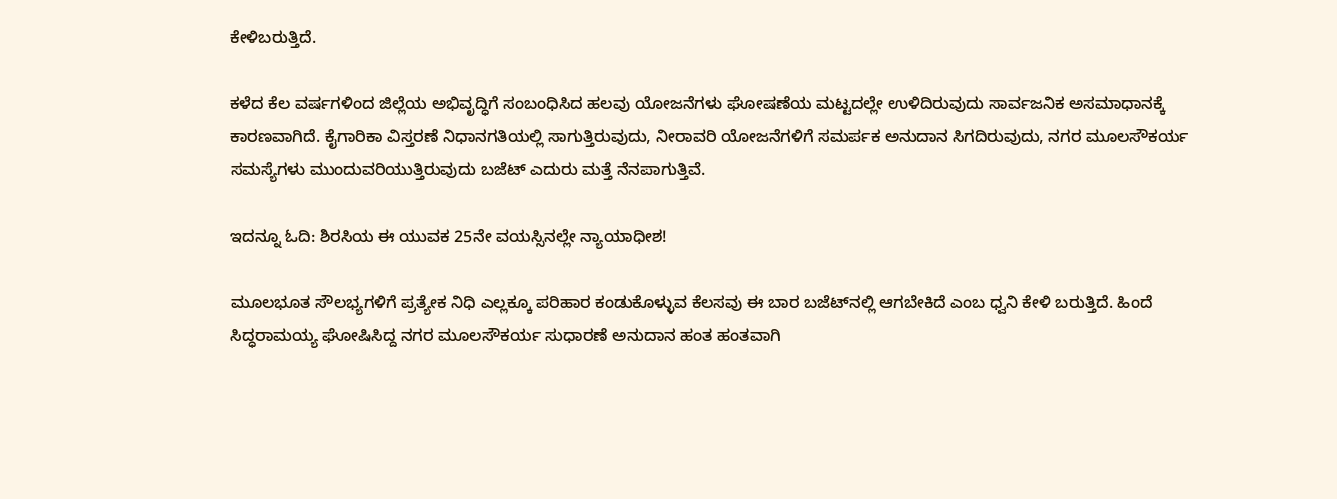ಕೇಳಿಬರುತ್ತಿದೆ.

ಕಳೆದ ಕೆಲ ವರ್ಷಗಳಿಂದ ಜಿಲ್ಲೆಯ ಅಭಿವೃದ್ಧಿಗೆ ಸಂಬಂಧಿಸಿದ ಹಲವು ಯೋಜನೆಗಳು ಘೋಷಣೆಯ ಮಟ್ಟದಲ್ಲೇ ಉಳಿದಿರುವುದು ಸಾರ್ವಜನಿಕ ಅಸಮಾಧಾನಕ್ಕೆ ಕಾರಣವಾಗಿದೆ. ಕೈಗಾರಿಕಾ ವಿಸ್ತರಣೆ ನಿಧಾನಗತಿಯಲ್ಲಿ ಸಾಗುತ್ತಿರುವುದು, ನೀರಾವರಿ ಯೋಜನೆಗಳಿಗೆ ಸಮರ್ಪಕ ಅನುದಾನ ಸಿಗದಿರುವುದು, ನಗರ ಮೂಲಸೌಕರ್ಯ ಸಮಸ್ಯೆಗಳು ಮುಂದುವರಿಯುತ್ತಿರುವುದು ಬಜೆಟ್ ಎದುರು ಮತ್ತೆ ನೆನಪಾಗುತ್ತಿವೆ.

ಇದನ್ನೂ ಓದಿ: ಶಿರಸಿಯ ಈ ಯುವಕ 25ನೇ ವಯಸ್ಸಿನಲ್ಲೇ ನ್ಯಾಯಾಧೀಶ!

ಮೂಲಭೂತ ಸೌಲಭ್ಯಗಳಿಗೆ ಪ್ರತ್ಯೇಕ ನಿಧಿ ಎಲ್ಲಕ್ಕೂ ಪರಿಹಾರ ಕಂಡುಕೊಳ್ಳುವ ಕೆಲಸವು ಈ ಬಾರ ಬಜೆಟ್‌ನಲ್ಲಿ ಆಗಬೇಕಿದೆ ಎಂಬ ಧ್ವನಿ ಕೇಳಿ ಬರುತ್ತಿದೆ. ಹಿಂದೆ ಸಿದ್ಧರಾಮಯ್ಯ ಘೋಷಿಸಿದ್ದ ನಗರ ಮೂಲಸೌಕರ್ಯ ಸುಧಾರಣೆ ಅನುದಾನ ಹಂತ ಹಂತವಾಗಿ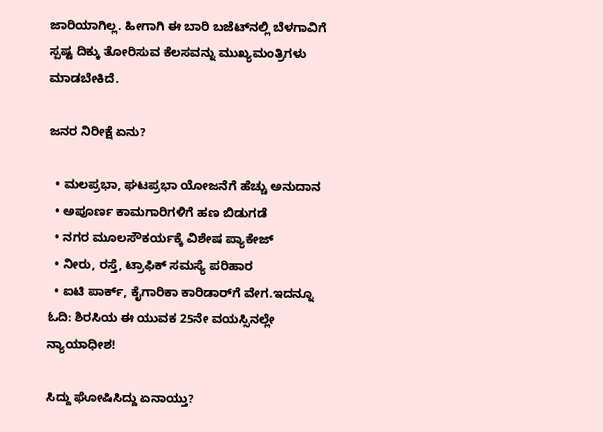ಜಾರಿಯಾಗಿಲ್ಲ. ಹೀಗಾಗಿ ಈ ಬಾರಿ ಬಜೆಟ್‌ನಲ್ಲಿ ಬೆಳಗಾವಿಗೆ ಸ್ಪಷ್ಟ ದಿಕ್ಕು ತೋರಿಸುವ ಕೆಲಸವನ್ನು ಮುಖ್ಯಮಂತ್ರಿಗಳು ಮಾಡಬೇಕಿದೆ.

ಜನರ ನಿರೀಕ್ಷೆ ಏನು?

  • ಮಲಪ್ರಭಾ, ಘಟಪ್ರಭಾ ಯೋಜನೆಗೆ ಹೆಚ್ಚು ಅನುದಾನ
  • ಅಪೂರ್ಣ ಕಾಮಗಾರಿಗಳಿಗೆ ಹಣ ಬಿಡುಗಡೆ
  • ನಗರ ಮೂಲಸೌಕರ್ಯಕ್ಕೆ ವಿಶೇಷ ಪ್ಯಾಕೇಜ್
  • ನೀರು, ರಸ್ತೆ, ಟ್ರಾಫಿಕ್ ಸಮಸ್ಯೆ ಪರಿಹಾರ
  • ಐಟಿ ಪಾರ್ಕ್, ಕೈಗಾರಿಕಾ ಕಾರಿಡಾರ್‌ಗೆ ವೇಗ.ಇದನ್ನೂ ಓದಿ: ಶಿರಸಿಯ ಈ ಯುವಕ 25ನೇ ವಯಸ್ಸಿನಲ್ಲೇ ನ್ಯಾಯಾಧೀಶ!

ಸಿದ್ದು ಘೋಷಿಸಿದ್ದು ಏನಾಯ್ತು?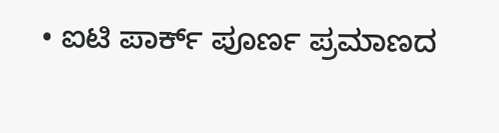• ಐಟಿ ಪಾರ್ಕ್ ಪೂರ್ಣ ಪ್ರಮಾಣದ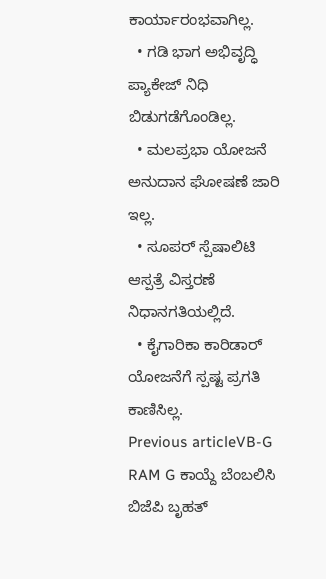ಕಾರ್ಯಾರಂಭವಾಗಿಲ್ಲ.
  • ಗಡಿ ಭಾಗ ಅಭಿವೃದ್ಧಿ ಪ್ಯಾಕೇಜ್ ನಿಧಿ ಬಿಡುಗಡೆಗೊಂಡಿಲ್ಲ.
  • ಮಲಪ್ರಭಾ ಯೋಜನೆ ಅನುದಾನ ಘೋಷಣೆ ಜಾರಿ ಇಲ್ಲ.
  • ಸೂಪರ್ ಸ್ಪೆಷಾಲಿಟಿ ಆಸ್ಪತ್ರೆ ವಿಸ್ತರಣೆ ನಿಧಾನಗತಿಯಲ್ಲಿದೆ.
  • ಕೈಗಾರಿಕಾ ಕಾರಿಡಾರ್ ಯೋಜನೆಗೆ ಸ್ಪಷ್ಟ ಪ್ರಗತಿ ಕಾಣಿಸಿಲ್ಲ.
Previous articleVB-G RAM G ಕಾಯ್ದೆ ಬೆಂಬಲಿಸಿ ಬಿಜೆಪಿ ಬೃಹತ್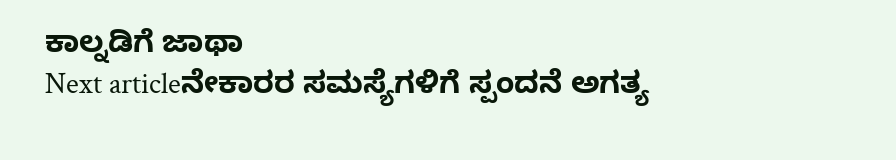ಕಾಲ್ನಡಿಗೆ ಜಾಥಾ
Next articleನೇಕಾರರ ಸಮಸ್ಯೆಗಳಿಗೆ ಸ್ಪಂದನೆ ಅಗತ್ಯ